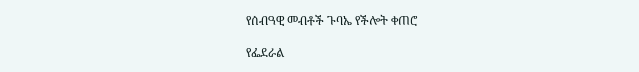የሰብዓዊ መብቶች ጉባኤ የችሎት ቀጠሮ

የፌደራል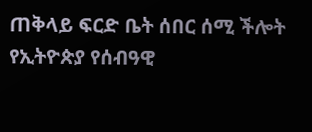ጠቅላይ ፍርድ ቤት ሰበር ሰሚ ችሎት የኢትዮጵያ የሰብዓዊ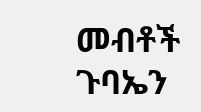መብቶች ጉባኤን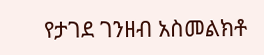የታገደ ገንዘብ አስመልክቶ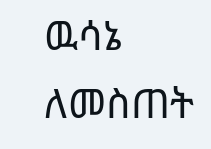ዉሳኔ ለመስጠት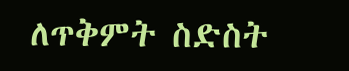ለጥቅምት ስድስት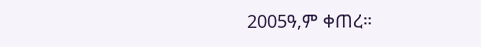2005ዓ,ም ቀጠረ።